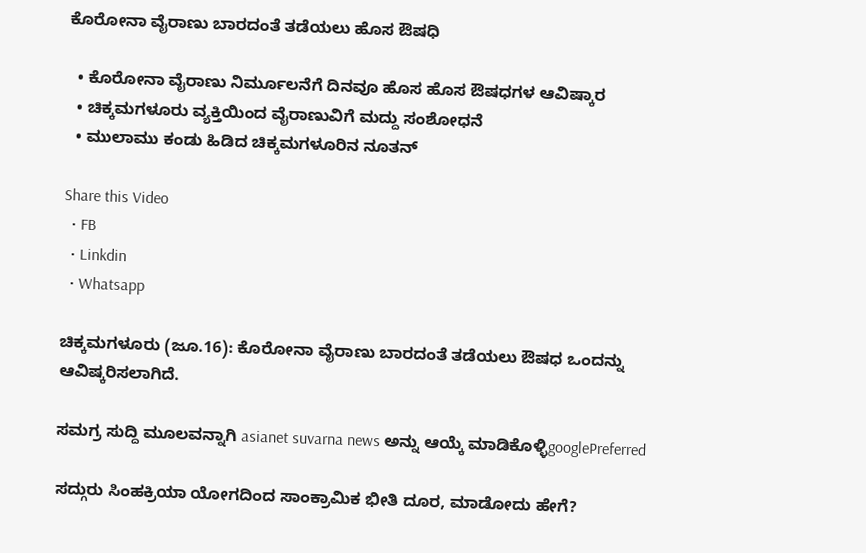ಕೊರೋನಾ ವೈರಾಣು ಬಾರದಂತೆ ತಡೆಯಲು ಹೊಸ ಔಷಧಿ

  • ಕೊರೋನಾ ವೈರಾಣು ನಿರ್ಮೂಲನೆಗೆ ದಿನವೂ ಹೊಸ ಹೊಸ ಔಷಧಗಳ ಆವಿಷ್ಕಾರ
  • ಚಿಕ್ಕಮಗಳೂರು ವ್ಯಕ್ತಿಯಿಂದ ವೈರಾಣುವಿಗೆ ಮದ್ದು ಸಂಶೋಧನೆ
  • ಮುಲಾಮು ಕಂಡು ಹಿಡಿದ ಚಿಕ್ಕಮಗಳೂರಿನ ನೂತನ್

Share this Video
  • FB
  • Linkdin
  • Whatsapp

ಚಿಕ್ಕಮಗಳೂರು (ಜೂ.16): ಕೊರೋನಾ ವೈರಾಣು ಬಾರದಂತೆ ತಡೆಯಲು ಔಷಧ ಒಂದನ್ನು ಆವಿಷ್ಕರಿಸಲಾಗಿದೆ.

ಸಮಗ್ರ ಸುದ್ದಿ ಮೂಲವನ್ನಾಗಿ asianet suvarna news ಅನ್ನು ಆಯ್ಕೆ ಮಾಡಿಕೊಳ್ಳಿgooglePreferred

ಸದ್ಗುರು ಸಿಂಹಕ್ರಿಯಾ ಯೋಗದಿಂದ ಸಾಂಕ್ರಾಮಿಕ ಭೀತಿ ದೂರ, ಮಾಡೋದು ಹೇಗೆ?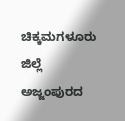ಚಿಕ್ಕಮಗಳೂರು ಜಿಲ್ಲೆ ಅಜ್ಜಂಪುರದ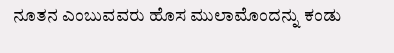ನೂತನ ಎಂಬುವವರು ಹೊಸ ಮುಲಾಮೊಂದನ್ನು ಕಂಡು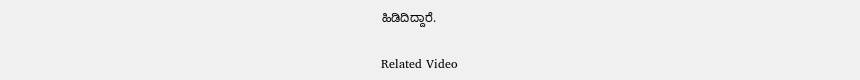ಹಿಡಿದಿದ್ದಾರೆ.

Related Video